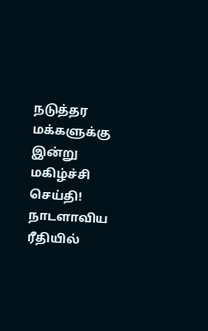நடுத்தர மக்களுக்கு இன்று மகிழ்ச்சி செய்தி!
நாடளாவிய ரீதியில்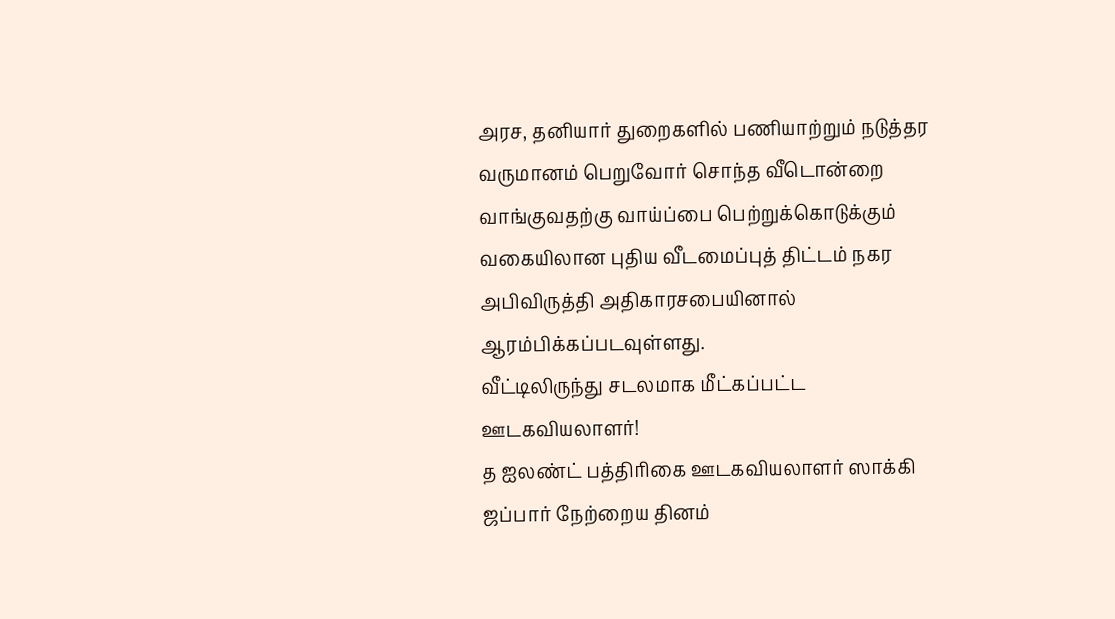அரச, தனியார் துறைகளில் பணியாற்றும் நடுத்தர வருமானம் பெறுவோர் சொந்த வீடொன்றை வாங்குவதற்கு வாய்ப்பை பெற்றுக்கொடுக்கும் வகையிலான புதிய வீடமைப்புத் திட்டம் நகர அபிவிருத்தி அதிகாரசபையினால் ஆரம்பிக்கப்படவுள்ளது.
வீட்டிலிருந்து சடலமாக மீட்கப்பட்ட ஊடகவியலாளர்!
த ஐலண்ட் பத்திரிகை ஊடகவியலாளர் ஸாக்கி ஜப்பார் நேற்றைய தினம்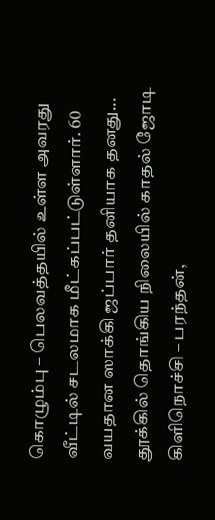கொழும்பு – பெலவத்தயில் உள்ள அவரது வீட்டில் சடலமாக மீட்கப்பட்டுள்ளார். 60 வயதான ஸாக்கி ஜப்பார் தனியாக தனது...
தூக்கில் தொங்கிய நிலையில் காதல் ஜோடி
கிளிநொச்சி – பரந்தன்,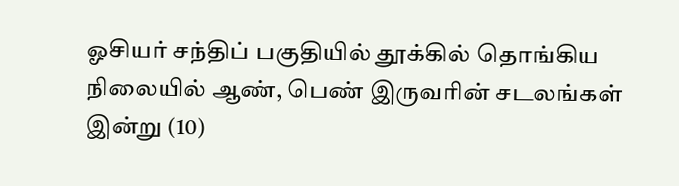ஓசியர் சந்திப் பகுதியில் தூக்கில் தொங்கிய நிலையில் ஆண், பெண் இருவரின் சடலங்கள் இன்று (10)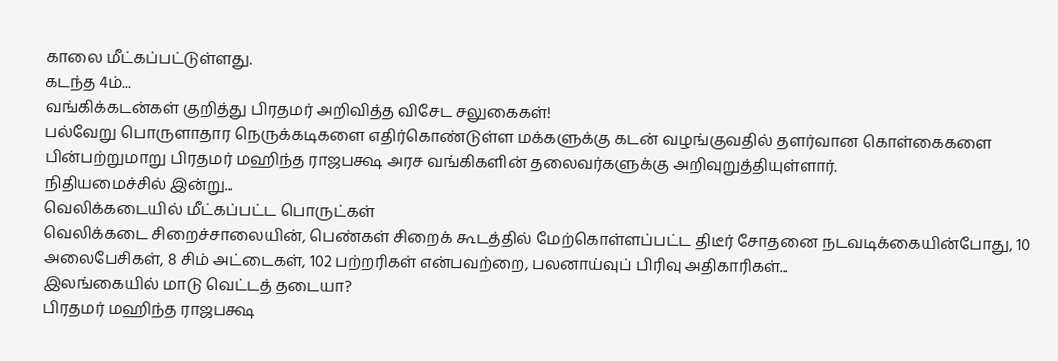காலை மீட்கப்பட்டுள்ளது.
கடந்த 4ம்...
வங்கிக்கடன்கள் குறித்து பிரதமர் அறிவித்த விசேட சலுகைகள்!
பல்வேறு பொருளாதார நெருக்கடிகளை எதிர்கொண்டுள்ள மக்களுக்கு கடன் வழங்குவதில் தளர்வான கொள்கைகளை பின்பற்றுமாறு பிரதமர் மஹிந்த ராஜபக்ஷ அரச வங்கிகளின் தலைவர்களுக்கு அறிவுறுத்தியுள்ளார்.
நிதியமைச்சில் இன்று...
வெலிக்கடையில் மீட்கப்பட்ட பொருட்கள்
வெலிக்கடை சிறைச்சாலையின், பெண்கள் சிறைக் கூடத்தில் மேற்கொள்ளப்பட்ட திடீர் சோதனை நடவடிக்கையின்போது, 10 அலைபேசிகள், 8 சிம் அட்டைகள், 102 பற்றரிகள் என்பவற்றை, பலனாய்வுப் பிரிவு அதிகாரிகள்...
இலங்கையில் மாடு வெட்டத் தடையா?
பிரதமர் மஹிந்த ராஜபக்ஷ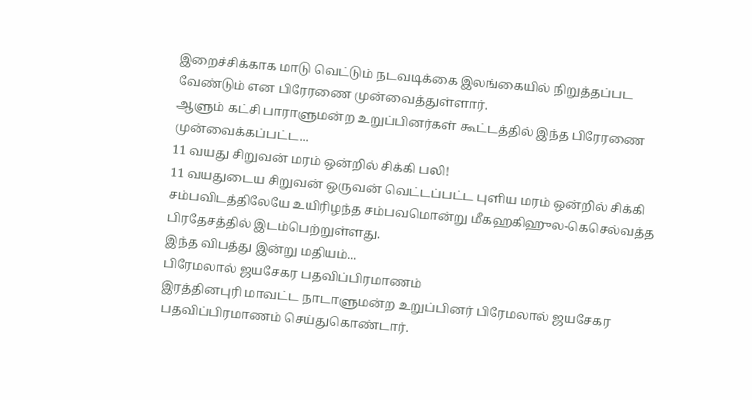இறைச்சிக்காக மாடு வெட்டும் நடவடிக்கை இலங்கையில் நிறுத்தப்பட வேண்டும் என பிரேரணை முன்வைத்துள்ளார்.
ஆளும் கட்சி பாராளுமன்ற உறுப்பினர்கள் கூட்டத்தில் இந்த பிரேரணை முன்வைக்கப்பட்ட...
11 வயது சிறுவன் மரம் ஒன்றில் சிக்கி பலி!
11 வயதுடைய சிறுவன் ஒருவன் வெட்டப்பட்ட புளிய மரம் ஒன்றில் சிக்கி சம்பவிடத்திலேயே உயிரிழந்த சம்பவமொன்று மீகஹகிஹுல-கெசெல்வத்த பிரதேசத்தில் இடம்பெற்றுள்ளது.
இந்த விபத்து இன்று மதியம்...
பிரேமலால் ஜயசேகர பதவிப்பிரமாணம்
இரத்தினபுரி மாவட்ட நாடாளுமன்ற உறுப்பினர் பிரேமலால் ஜயசேகர பதவிப்பிரமாணம் செய்துகொண்டார்.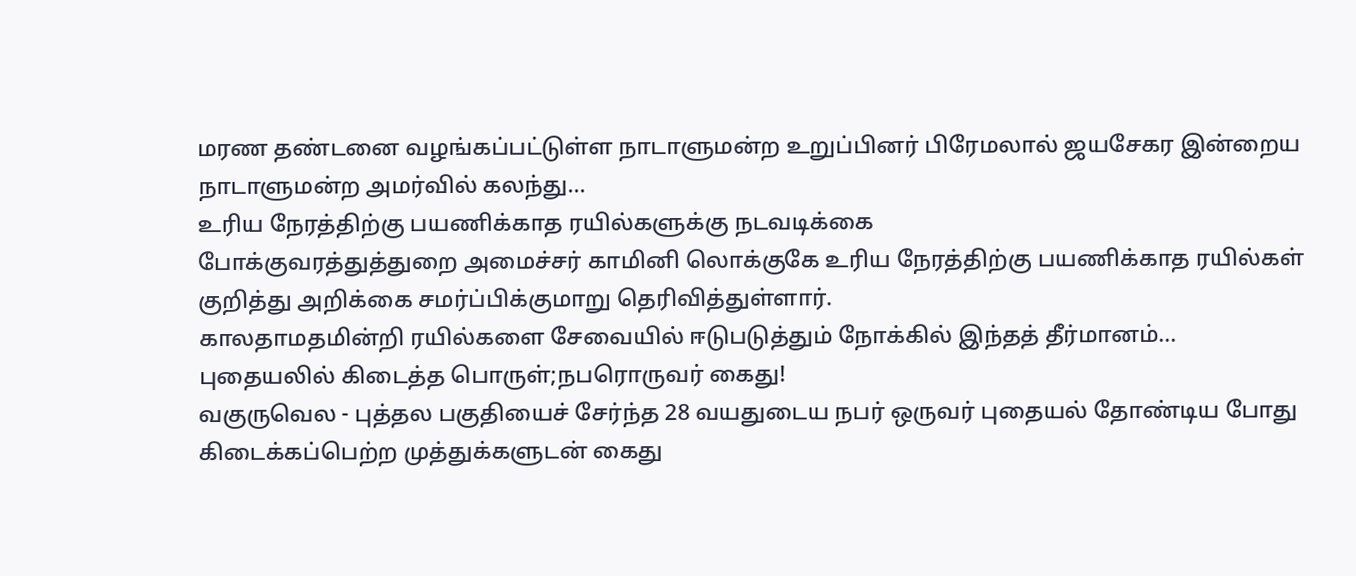மரண தண்டனை வழங்கப்பட்டுள்ள நாடாளுமன்ற உறுப்பினர் பிரேமலால் ஜயசேகர இன்றைய நாடாளுமன்ற அமர்வில் கலந்து...
உரிய நேரத்திற்கு பயணிக்காத ரயில்களுக்கு நடவடிக்கை
போக்குவரத்துத்துறை அமைச்சர் காமினி லொக்குகே உரிய நேரத்திற்கு பயணிக்காத ரயில்கள் குறித்து அறிக்கை சமர்ப்பிக்குமாறு தெரிவித்துள்ளார்.
காலதாமதமின்றி ரயில்களை சேவையில் ஈடுபடுத்தும் நோக்கில் இந்தத் தீர்மானம்...
புதையலில் கிடைத்த பொருள்;நபரொருவர் கைது!
வகுருவெல - புத்தல பகுதியைச் சேர்ந்த 28 வயதுடைய நபர் ஒருவர் புதையல் தோண்டிய போது கிடைக்கப்பெற்ற முத்துக்களுடன் கைது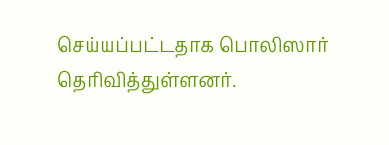செய்யப்பட்டதாக பொலிஸார் தெரிவித்துள்ளனர்.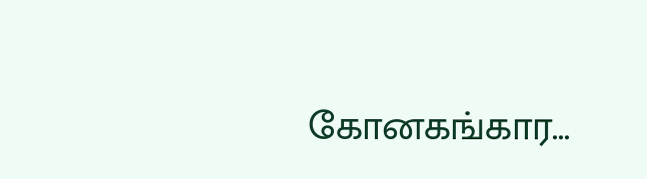கோனகங்கார...